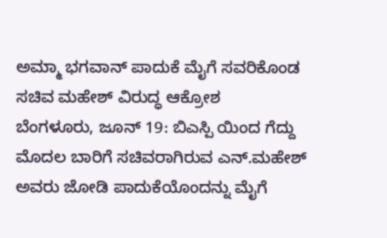ಅಮ್ಮಾ ಭಗವಾನ್ ಪಾದುಕೆ ಮೈಗೆ ಸವರಿಕೊಂಡ ಸಚಿವ ಮಹೇಶ್ ವಿರುದ್ಧ ಆಕ್ರೋಶ
ಬೆಂಗಳೂರು, ಜೂನ್ 19: ಬಿಎಸ್ಪಿ ಯಿಂದ ಗೆದ್ದು ಮೊದಲ ಬಾರಿಗೆ ಸಚಿವರಾಗಿರುವ ಎನ್.ಮಹೇಶ್ ಅವರು ಜೋಡಿ ಪಾದುಕೆಯೊಂದನ್ನು ಮೈಗೆ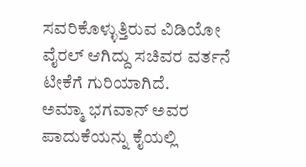ಸವರಿಕೊಳ್ಳುತ್ತಿರುವ ವಿಡಿಯೋ ವೈರಲ್ ಆಗಿದ್ದು ಸಚಿವರ ವರ್ತನೆ ಟೀಕೆಗೆ ಗುರಿಯಾಗಿದೆ.
ಅಮ್ಮಾ ಭಗವಾನ್ ಅವರ ಪಾದುಕೆಯನ್ನು ಕೈಯಲ್ಲಿ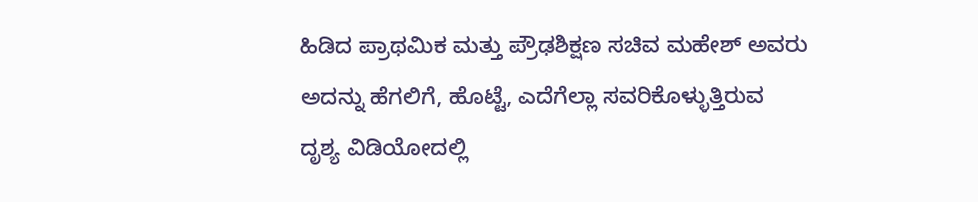ಹಿಡಿದ ಪ್ರಾಥಮಿಕ ಮತ್ತು ಪ್ರೌಢಶಿಕ್ಷಣ ಸಚಿವ ಮಹೇಶ್ ಅವರು ಅದನ್ನು ಹೆಗಲಿಗೆ, ಹೊಟ್ಟೆ, ಎದೆಗೆಲ್ಲಾ ಸವರಿಕೊಳ್ಳುತ್ತಿರುವ ದೃಶ್ಯ ವಿಡಿಯೋದಲ್ಲಿ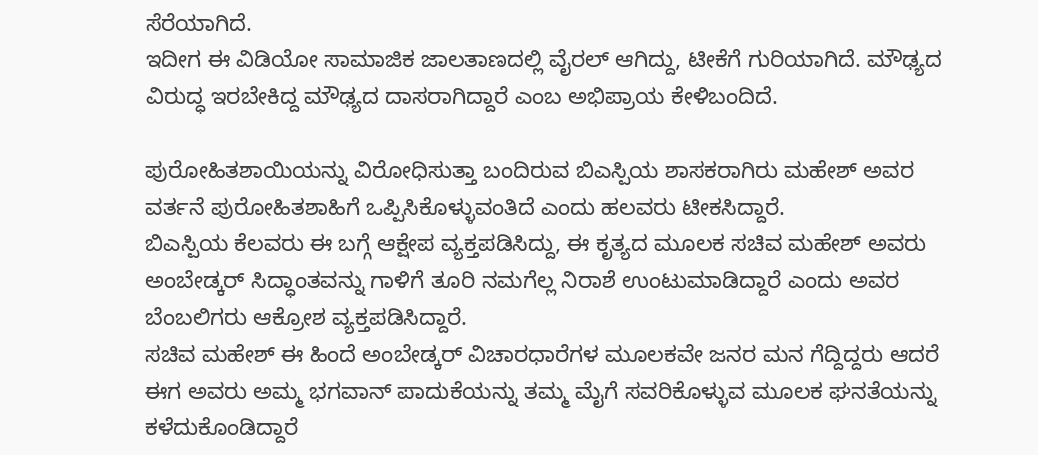ಸೆರೆಯಾಗಿದೆ.
ಇದೀಗ ಈ ವಿಡಿಯೋ ಸಾಮಾಜಿಕ ಜಾಲತಾಣದಲ್ಲಿ ವೈರಲ್ ಆಗಿದ್ದು, ಟೀಕೆಗೆ ಗುರಿಯಾಗಿದೆ. ಮೌಢ್ಯದ ವಿರುದ್ಧ ಇರಬೇಕಿದ್ದ ಮೌಢ್ಯದ ದಾಸರಾಗಿದ್ದಾರೆ ಎಂಬ ಅಭಿಪ್ರಾಯ ಕೇಳಿಬಂದಿದೆ.

ಪುರೋಹಿತಶಾಯಿಯನ್ನು ವಿರೋಧಿಸುತ್ತಾ ಬಂದಿರುವ ಬಿಎಸ್ಪಿಯ ಶಾಸಕರಾಗಿರು ಮಹೇಶ್ ಅವರ ವರ್ತನೆ ಪುರೋಹಿತಶಾಹಿಗೆ ಒಪ್ಪಿಸಿಕೊಳ್ಳುವಂತಿದೆ ಎಂದು ಹಲವರು ಟೀಕಸಿದ್ದಾರೆ.
ಬಿಎಸ್ಪಿಯ ಕೆಲವರು ಈ ಬಗ್ಗೆ ಆಕ್ಷೇಪ ವ್ಯಕ್ತಪಡಿಸಿದ್ದು, ಈ ಕೃತ್ಯದ ಮೂಲಕ ಸಚಿವ ಮಹೇಶ್ ಅವರು ಅಂಬೇಡ್ಕರ್ ಸಿದ್ಧಾಂತವನ್ನು ಗಾಳಿಗೆ ತೂರಿ ನಮಗೆಲ್ಲ ನಿರಾಶೆ ಉಂಟುಮಾಡಿದ್ದಾರೆ ಎಂದು ಅವರ ಬೆಂಬಲಿಗರು ಆಕ್ರೋಶ ವ್ಯಕ್ತಪಡಿಸಿದ್ದಾರೆ.
ಸಚಿವ ಮಹೇಶ್ ಈ ಹಿಂದೆ ಅಂಬೇಡ್ಕರ್ ವಿಚಾರಧಾರೆಗಳ ಮೂಲಕವೇ ಜನರ ಮನ ಗೆದ್ದಿದ್ದರು ಆದರೆ ಈಗ ಅವರು ಅಮ್ಮ ಭಗವಾನ್ ಪಾದುಕೆಯನ್ನು ತಮ್ಮ ಮೈಗೆ ಸವರಿಕೊಳ್ಳುವ ಮೂಲಕ ಘನತೆಯನ್ನು ಕಳೆದುಕೊಂಡಿದ್ದಾರೆ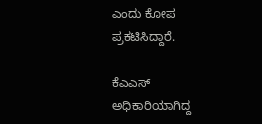ಎಂದು ಕೋಪ ಪ್ರಕಟಿಸಿದ್ದಾರೆ.

ಕೆಎಎಸ್ ಅಧಿಕಾರಿಯಾಗಿದ್ದ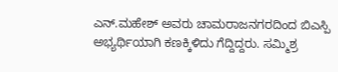ಎನ್.ಮಹೇಶ್ ಅವರು ಚಾಮರಾಜನಗರದಿಂದ ಬಿಎಸ್ಪಿ ಅಭ್ಯರ್ಥಿಯಾಗಿ ಕಣಕ್ಕಿಳಿದು ಗೆದ್ದಿದ್ದರು. ಸಮ್ಮಿಶ್ರ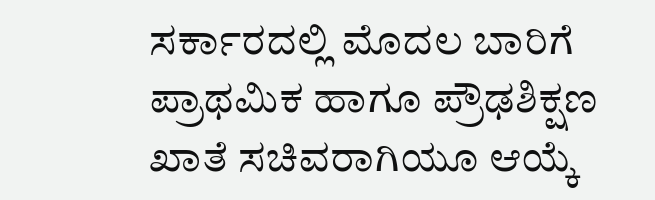ಸರ್ಕಾರದಲ್ಲಿ ಮೊದಲ ಬಾರಿಗೆ ಪ್ರಾಥಮಿಕ ಹಾಗೂ ಪ್ರೌಢಶಿಕ್ಷಣ ಖಾತೆ ಸಚಿವರಾಗಿಯೂ ಆಯ್ಕೆ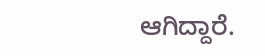ಆಗಿದ್ದಾರೆ.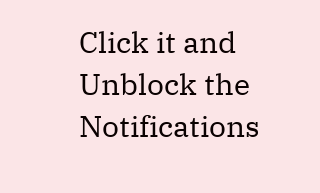Click it and Unblock the Notifications